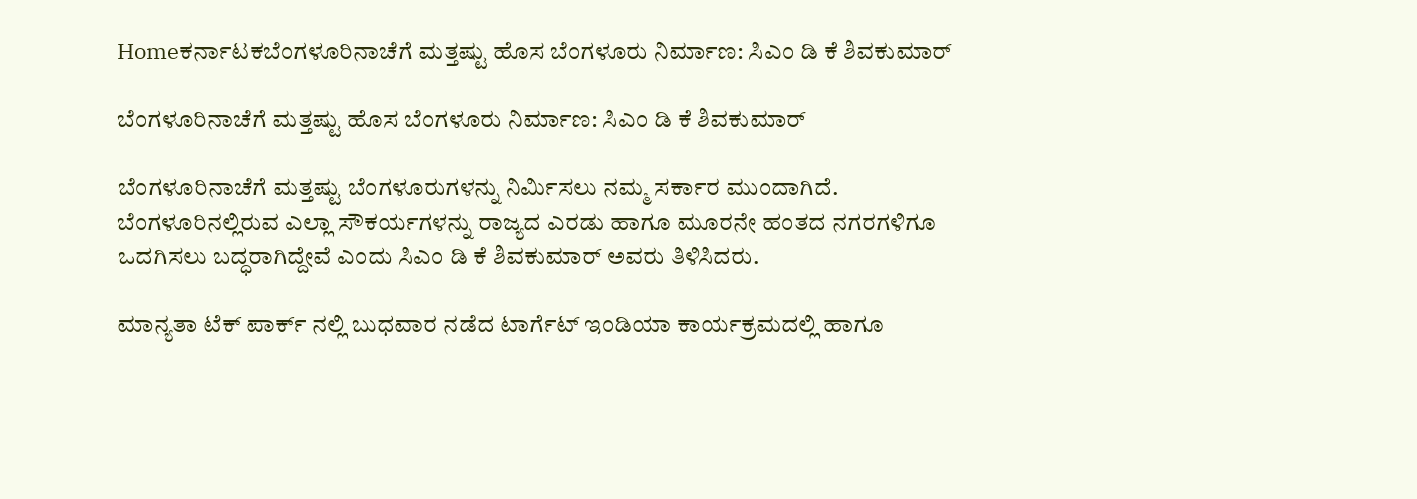Homeಕರ್ನಾಟಕಬೆಂಗಳೂರಿನಾಚೆಗೆ ಮತ್ತಷ್ಟು ಹೊಸ ಬೆಂಗಳೂರು ನಿರ್ಮಾಣ: ಸಿಎಂ ಡಿ ಕೆ ಶಿವಕುಮಾರ್

ಬೆಂಗಳೂರಿನಾಚೆಗೆ ಮತ್ತಷ್ಟು ಹೊಸ ಬೆಂಗಳೂರು ನಿರ್ಮಾಣ: ಸಿಎಂ ಡಿ ಕೆ ಶಿವಕುಮಾರ್

ಬೆಂಗಳೂರಿನಾಚೆಗೆ ಮತ್ತಷ್ಟು ಬೆಂಗಳೂರುಗಳನ್ನು ನಿರ್ಮಿಸಲು ನಮ್ಮ ಸರ್ಕಾರ ಮುಂದಾಗಿದೆ. ಬೆಂಗಳೂರಿನಲ್ಲಿರುವ ಎಲ್ಲಾ ಸೌಕರ್ಯಗಳನ್ನು ರಾಜ್ಯದ ಎರಡು ಹಾಗೂ ಮೂರನೇ ಹಂತದ ನಗರಗಳಿಗೂ ಒದಗಿಸಲು ಬದ್ಧರಾಗಿದ್ದೇವೆ ಎಂದು ಸಿಎಂ ಡಿ ಕೆ ಶಿವಕುಮಾರ್ ಅವರು ತಿಳಿಸಿದರು.

ಮಾನ್ಯತಾ ಟೆಕ್ ಪಾರ್ಕ್ ನಲ್ಲಿ ಬುಧವಾರ ನಡೆದ ಟಾರ್ಗೆಟ್ ಇಂಡಿಯಾ ಕಾರ್ಯಕ್ರಮದಲ್ಲಿ ಹಾಗೂ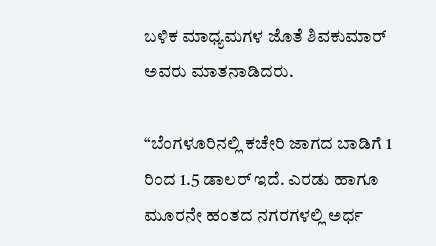ಬಳಿಕ ಮಾಧ್ಯಮಗಳ ಜೊತೆ ಶಿವಕುಮಾರ್ ಅವರು ಮಾತನಾಡಿದರು.

“ಬೆಂಗಳೂರಿನಲ್ಲಿ ಕಚೇರಿ ಜಾಗದ ಬಾಡಿಗೆ 1 ರಿಂದ 1.5 ಡಾಲರ್ ಇದೆ. ಎರಡು ಹಾಗೂ ಮೂರನೇ ಹಂತದ ನಗರಗಳಲ್ಲಿ ಅರ್ಧ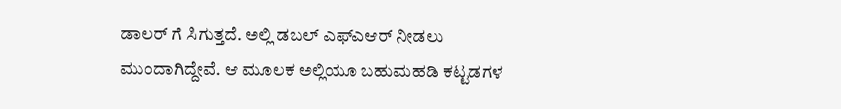ಡಾಲರ್ ಗೆ ಸಿಗುತ್ತದೆ. ಅಲ್ಲಿ ಡಬಲ್ ಎಫ್ಎಆರ್ ನೀಡಲು ಮುಂದಾಗಿದ್ದೇವೆ. ಆ ಮೂಲಕ ಅಲ್ಲಿಯೂ ಬಹುಮಹಡಿ ಕಟ್ಟಡಗಳ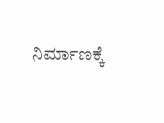ನಿರ್ಮಾಣಕ್ಕೆ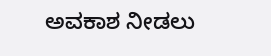ಅವಕಾಶ ನೀಡಲು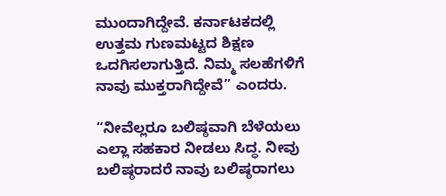ಮುಂದಾಗಿದ್ದೇವೆ. ಕರ್ನಾಟಕದಲ್ಲಿ ಉತ್ತಮ ಗುಣಮಟ್ಟದ ಶಿಕ್ಷಣ ಒದಗಿಸಲಾಗುತ್ತಿದೆ. ನಿಮ್ಮ ಸಲಹೆಗಳಿಗೆ ನಾವು ಮುಕ್ತರಾಗಿದ್ದೇವೆ” ಎಂದರು.

“ನೀವೆಲ್ಲರೂ ಬಲಿಷ್ಠವಾಗಿ ಬೆಳೆಯಲು ಎಲ್ಲಾ ಸಹಕಾರ ನೀಡಲು ಸಿದ್ಧ. ನೀವು ಬಲಿಷ್ಠರಾದರೆ ನಾವು ಬಲಿಷ್ಠರಾಗಲು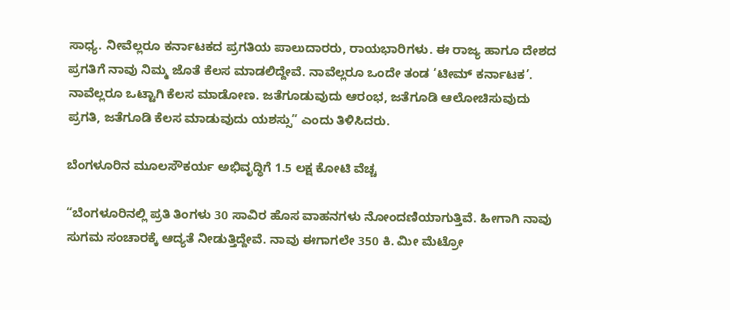ಸಾಧ್ಯ. ನೀವೆಲ್ಲರೂ ಕರ್ನಾಟಕದ ಪ್ರಗತಿಯ ಪಾಲುದಾರರು, ರಾಯಭಾರಿಗಳು. ಈ ರಾಜ್ಯ ಹಾಗೂ ದೇಶದ ಪ್ರಗತಿಗೆ ನಾವು ನಿಮ್ಮ ಜೊತೆ ಕೆಲಸ ಮಾಡಲಿದ್ದೇವೆ. ನಾವೆಲ್ಲರೂ ಒಂದೇ ತಂಡ ‘ಟೀಮ್ ಕರ್ನಾಟಕ’. ನಾವೆಲ್ಲರೂ ಒಟ್ಟಾಗಿ ಕೆಲಸ ಮಾಡೋಣ. ಜತೆಗೂಡುವುದು ಆರಂಭ, ಜತೆಗೂಡಿ ಆಲೋಚಿಸುವುದು ಪ್ರಗತಿ, ಜತೆಗೂಡಿ ಕೆಲಸ ಮಾಡುವುದು ಯಶಸ್ಸು” ಎಂದು ತಿಳಿಸಿದರು.

ಬೆಂಗಳೂರಿನ ಮೂಲಸೌಕರ್ಯ ಅಭಿವೃದ್ಧಿಗೆ 1.5 ಲಕ್ಷ ಕೋಟಿ ವೆಚ್ಚ

“ಬೆಂಗಳೂರಿನಲ್ಲಿ ಪ್ರತಿ ತಿಂಗಳು 30 ಸಾವಿರ ಹೊಸ ವಾಹನಗಳು ನೋಂದಣಿಯಾಗುತ್ತಿವೆ. ಹೀಗಾಗಿ ನಾವು ಸುಗಮ ಸಂಚಾರಕ್ಕೆ ಆದ್ಯತೆ ನೀಡುತ್ತಿದ್ದೇವೆ. ನಾವು ಈಗಾಗಲೇ 350 ಕಿ. ಮೀ ಮೆಟ್ರೋ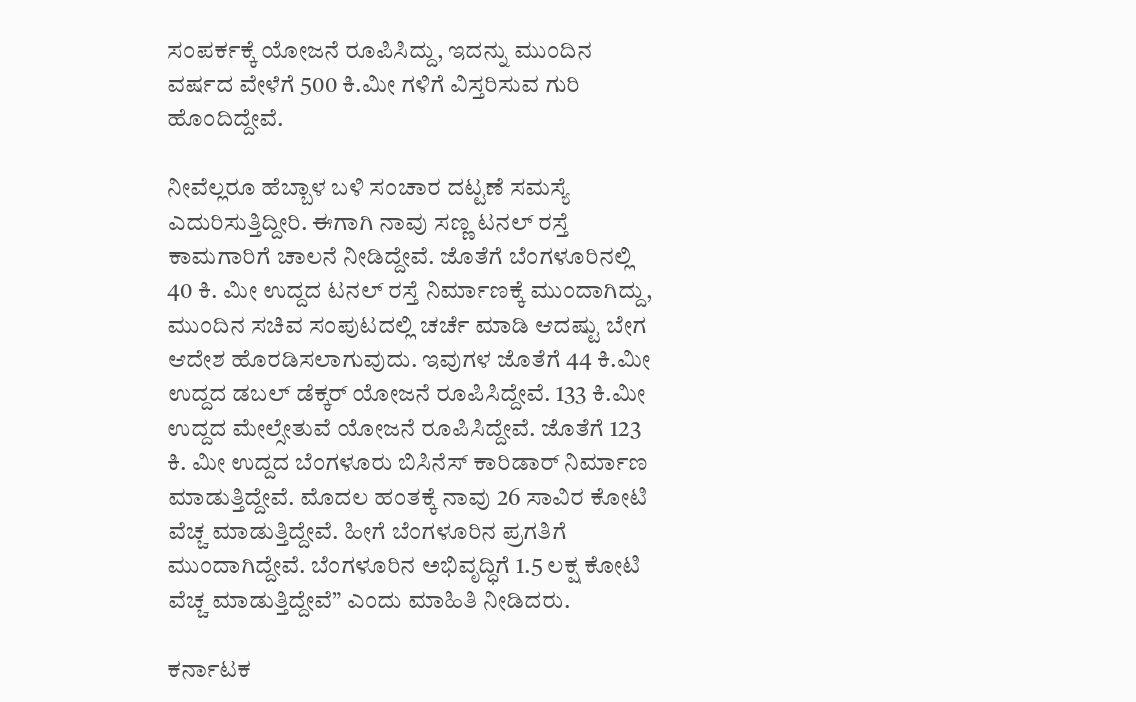ಸಂಪರ್ಕಕ್ಕೆ ಯೋಜನೆ ರೂಪಿಸಿದ್ದು, ಇದನ್ನು ಮುಂದಿನ ವರ್ಷದ ವೇಳೆಗೆ 500 ಕಿ.ಮೀ ಗಳಿಗೆ ವಿಸ್ತರಿಸುವ ಗುರಿ ಹೊಂದಿದ್ದೇವೆ.

ನೀವೆಲ್ಲರೂ ಹೆಬ್ಬಾಳ ಬಳಿ ಸಂಚಾರ ದಟ್ಟಣೆ ಸಮಸ್ಯೆ ಎದುರಿಸುತ್ತಿದ್ದೀರಿ. ಈಗಾಗಿ ನಾವು ಸಣ್ಣ ಟನಲ್ ರಸ್ತೆ ಕಾಮಗಾರಿಗೆ ಚಾಲನೆ ನೀಡಿದ್ದೇವೆ. ಜೊತೆಗೆ ಬೆಂಗಳೂರಿನಲ್ಲಿ 40 ಕಿ. ಮೀ ಉದ್ದದ ಟನಲ್ ರಸ್ತೆ ನಿರ್ಮಾಣಕ್ಕೆ ಮುಂದಾಗಿದ್ದು, ಮುಂದಿನ ಸಚಿವ ಸಂಪುಟದಲ್ಲಿ ಚರ್ಚೆ ಮಾಡಿ ಆದಷ್ಟು ಬೇಗ ಆದೇಶ ಹೊರಡಿಸಲಾಗುವುದು. ಇವುಗಳ ಜೊತೆಗೆ 44 ಕಿ.ಮೀ ಉದ್ದದ ಡಬಲ್ ಡೆಕ್ಕರ್ ಯೋಜನೆ ರೂಪಿಸಿದ್ದೇವೆ. 133 ಕಿ.ಮೀ ಉದ್ದದ ಮೇಲ್ಸೇತುವೆ ಯೋಜನೆ ರೂಪಿಸಿದ್ದೇವೆ. ಜೊತೆಗೆ 123 ಕಿ. ಮೀ ಉದ್ದದ ಬೆಂಗಳೂರು ಬಿಸಿನೆಸ್ ಕಾರಿಡಾರ್ ನಿರ್ಮಾಣ ಮಾಡುತ್ತಿದ್ದೇವೆ. ಮೊದಲ ಹಂತಕ್ಕೆ ನಾವು 26 ಸಾವಿರ ಕೋಟಿ ವೆಚ್ಚ ಮಾಡುತ್ತಿದ್ದೇವೆ. ಹೀಗೆ ಬೆಂಗಳೂರಿನ ಪ್ರಗತಿಗೆ ಮುಂದಾಗಿದ್ದೇವೆ. ಬೆಂಗಳೂರಿನ ಅಭಿವೃದ್ಧಿಗೆ 1.5 ಲಕ್ಷ ಕೋಟಿ ವೆಚ್ಚ ಮಾಡುತ್ತಿದ್ದೇವೆ” ಎಂದು ಮಾಹಿತಿ ನೀಡಿದರು.

ಕರ್ನಾಟಕ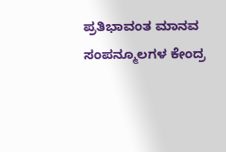ಪ್ರತಿಭಾವಂತ ಮಾನವ ಸಂಪನ್ಮೂಲಗಳ ಕೇಂದ್ರ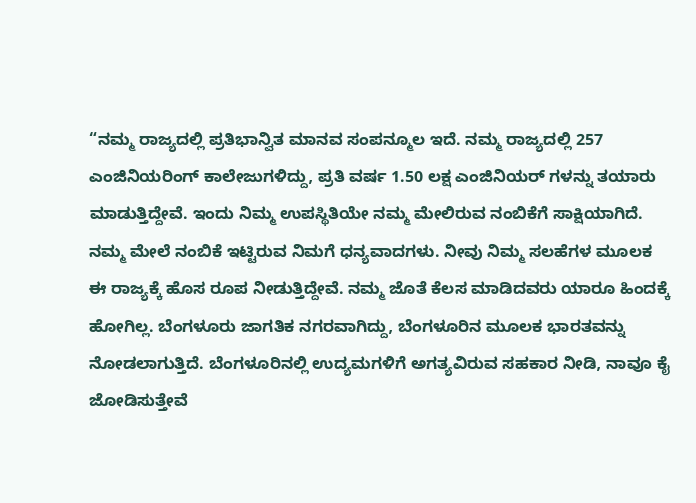“ನಮ್ಮ ರಾಜ್ಯದಲ್ಲಿ ಪ್ರತಿಭಾನ್ವಿತ ಮಾನವ ಸಂಪನ್ಮೂಲ ಇದೆ. ನಮ್ಮ ರಾಜ್ಯದಲ್ಲಿ 257 ಎಂಜಿನಿಯರಿಂಗ್ ಕಾಲೇಜುಗಳಿದ್ದು, ಪ್ರತಿ ವರ್ಷ 1.50 ಲಕ್ಷ ಎಂಜಿನಿಯರ್ ಗಳನ್ನು ತಯಾರು ಮಾಡುತ್ತಿದ್ದೇವೆ. ಇಂದು ನಿಮ್ಮ ಉಪಸ್ಥಿತಿಯೇ ನಮ್ಮ ಮೇಲಿರುವ ನಂಬಿಕೆಗೆ ಸಾಕ್ಷಿಯಾಗಿದೆ. ನಮ್ಮ ಮೇಲೆ ನಂಬಿಕೆ ಇಟ್ಟಿರುವ ನಿಮಗೆ ಧನ್ಯವಾದಗಳು. ನೀವು ನಿಮ್ಮ ಸಲಹೆಗಳ ಮೂಲಕ ಈ ರಾಜ್ಯಕ್ಕೆ ಹೊಸ ರೂಪ ನೀಡುತ್ತಿದ್ದೇವೆ. ನಮ್ಮ ಜೊತೆ ಕೆಲಸ ಮಾಡಿದವರು ಯಾರೂ ಹಿಂದಕ್ಕೆ ಹೋಗಿಲ್ಲ. ಬೆಂಗಳೂರು ಜಾಗತಿಕ ನಗರವಾಗಿದ್ದು, ಬೆಂಗಳೂರಿನ ಮೂಲಕ ಭಾರತವನ್ನು ನೋಡಲಾಗುತ್ತಿದೆ. ಬೆಂಗಳೂರಿನಲ್ಲಿ ಉದ್ಯಮಗಳಿಗೆ ಅಗತ್ಯವಿರುವ ಸಹಕಾರ ನೀಡಿ, ನಾವೂ ಕೈ ಜೋಡಿಸುತ್ತೇವೆ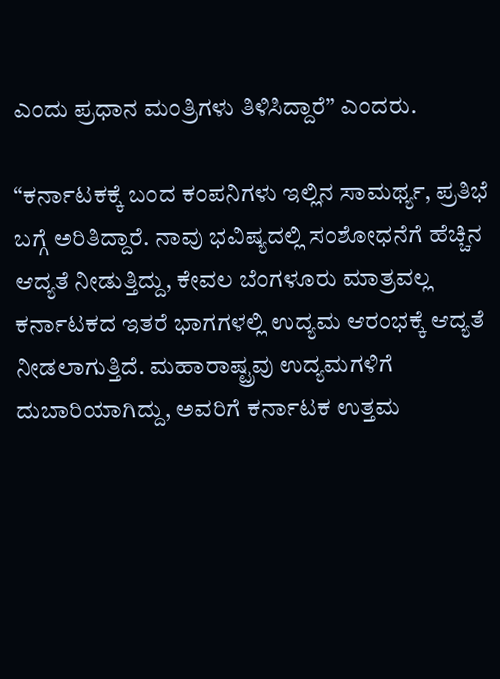ಎಂದು ಪ್ರಧಾನ ಮಂತ್ರಿಗಳು ತಿಳಿಸಿದ್ದಾರೆ” ಎಂದರು.

“ಕರ್ನಾಟಕಕ್ಕೆ ಬಂದ ಕಂಪನಿಗಳು ಇಲ್ಲಿನ ಸಾಮರ್ಥ್ಯ, ಪ್ರತಿಭೆ ಬಗ್ಗೆ ಅರಿತಿದ್ದಾರೆ. ನಾವು ಭವಿಷ್ಯದಲ್ಲಿ ಸಂಶೋಧನೆಗೆ ಹೆಚ್ಚಿನ ಆದ್ಯತೆ ನೀಡುತ್ತಿದ್ದು, ಕೇವಲ ಬೆಂಗಳೂರು ಮಾತ್ರವಲ್ಲ ಕರ್ನಾಟಕದ ಇತರೆ ಭಾಗಗಳಲ್ಲಿ ಉದ್ಯಮ ಆರಂಭಕ್ಕೆ ಆದ್ಯತೆ ನೀಡಲಾಗುತ್ತಿದೆ. ಮಹಾರಾಷ್ಟ್ರವು ಉದ್ಯಮಗಳಿಗೆ ದುಬಾರಿಯಾಗಿದ್ದು, ಅವರಿಗೆ ಕರ್ನಾಟಕ ಉತ್ತಮ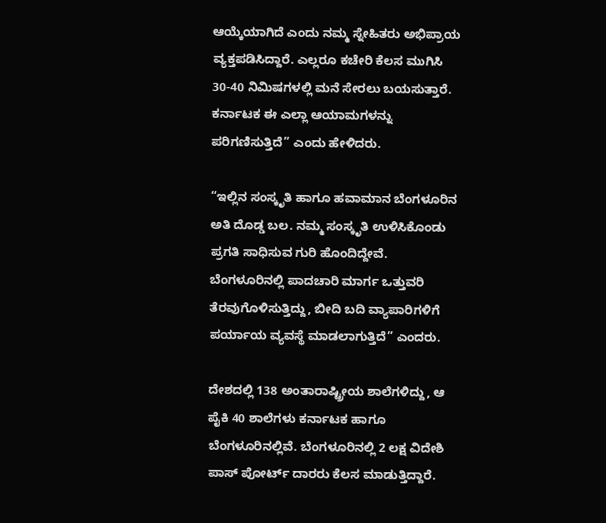ಆಯ್ಕೆಯಾಗಿದೆ ಎಂದು ನಮ್ಮ ಸ್ನೇಹಿತರು ಅಭಿಪ್ರಾಯ ವ್ಯಕ್ತಪಡಿಸಿದ್ದಾರೆ. ಎಲ್ಲರೂ ಕಚೇರಿ ಕೆಲಸ ಮುಗಿಸಿ 30-40 ನಿಮಿಷಗಳಲ್ಲಿ ಮನೆ ಸೇರಲು ಬಯಸುತ್ತಾರೆ. ಕರ್ನಾಟಕ ಈ ಎಲ್ಲಾ ಆಯಾಮಗಳನ್ನು ಪರಿಗಣಿಸುತ್ತಿದೆ” ಎಂದು ಹೇಳಿದರು.

“ಇಲ್ಲಿನ ಸಂಸ್ಕೃತಿ ಹಾಗೂ ಹವಾಮಾನ ಬೆಂಗಳೂರಿನ ಅತಿ ದೊಡ್ಡ ಬಲ. ನಮ್ಮ ಸಂಸ್ಕೃತಿ ಉಳಿಸಿಕೊಂಡು ಪ್ರಗತಿ ಸಾಧಿಸುವ ಗುರಿ ಹೊಂದಿದ್ದೇವೆ. ಬೆಂಗಳೂರಿನಲ್ಲಿ ಪಾದಚಾರಿ ಮಾರ್ಗ ಒತ್ತುವರಿ ತೆರವುಗೊಳಿಸುತ್ತಿದ್ದು, ಬೀದಿ ಬದಿ ವ್ಯಾಪಾರಿಗಳಿಗೆ ಪರ್ಯಾಯ ವ್ಯವಸ್ಥೆ ಮಾಡಲಾಗುತ್ತಿದೆ” ಎಂದರು.

ದೇಶದಲ್ಲಿ 138 ಅಂತಾರಾಷ್ಟ್ರೀಯ ಶಾಲೆಗಳಿದ್ದು, ಆ ಪೈಕಿ 40 ಶಾಲೆಗಳು ಕರ್ನಾಟಕ ಹಾಗೂ ಬೆಂಗಳೂರಿನಲ್ಲಿವೆ. ಬೆಂಗಳೂರಿನಲ್ಲಿ 2 ಲಕ್ಷ ವಿದೇಶಿ ಪಾಸ್ ಪೋರ್ಟ್ ದಾರರು ಕೆಲಸ ಮಾಡುತ್ತಿದ್ದಾರೆ.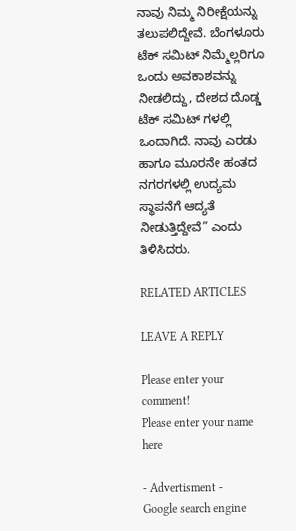ನಾವು ನಿಮ್ಮ ನಿರೀಕ್ಷೆಯನ್ನು ತಲುಪಲಿದ್ದೇವೆ. ಬೆಂಗಳೂರು ಟೆಕ್ ಸಮಿಟ್ ನಿಮ್ಮೆಲ್ಲರಿಗೂ ಒಂದು ಅವಕಾಶವನ್ನು ನೀಡಲಿದ್ದು, ದೇಶದ ದೊಡ್ಡ ಟೆಕ್ ಸಮಿಟ್ ಗಳಲ್ಲಿ ಒಂದಾಗಿದೆ. ನಾವು ಎರಡು ಹಾಗೂ ಮೂರನೇ ಹಂತದ ನಗರಗಳಲ್ಲಿ ಉದ್ಯಮ ಸ್ಥಾಪನೆಗೆ ಆದ್ಯತೆ ನೀಡುತ್ತಿದ್ದೇವೆ” ಎಂದು ತಿಳಿಸಿದರು.

RELATED ARTICLES

LEAVE A REPLY

Please enter your comment!
Please enter your name here

- Advertisment -
Google search engine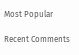Most Popular

Recent Comments